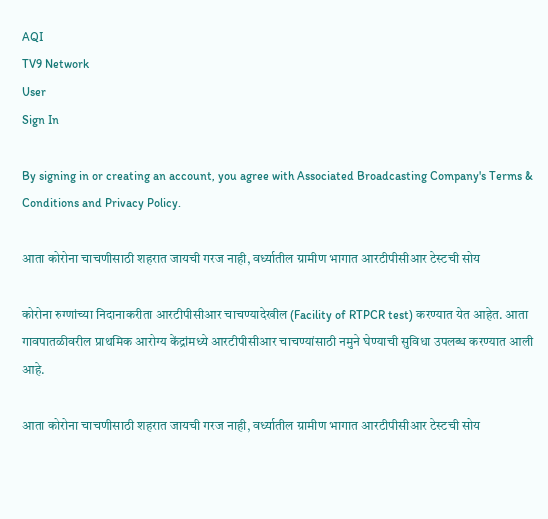AQI
TV9 Network
User
Sign In

By signing in or creating an account, you agree with Associated Broadcasting Company's Terms & Conditions and Privacy Policy.

आता कोरोना चाचणीसाठी शहरात जायची गरज नाही, वर्ध्यातील ग्रामीण भागात आरटीपीसीआर टेस्टची सोय

कोरोना रुग्णांच्या निदानाकरीता आरटीपीसीआर चाचण्यादेखील (Facility of RTPCR test) करण्यात येत आहेत. आता गावपातळीवरील प्राथमिक आरोग्य केंद्रांमध्ये आरटीपीसीआर चाचण्यांसाठी नमुने घेण्याची सुविधा उपलब्ध करण्यात आली आहे.

आता कोरोना चाचणीसाठी शहरात जायची गरज नाही, वर्ध्यातील ग्रामीण भागात आरटीपीसीआर टेस्टची सोय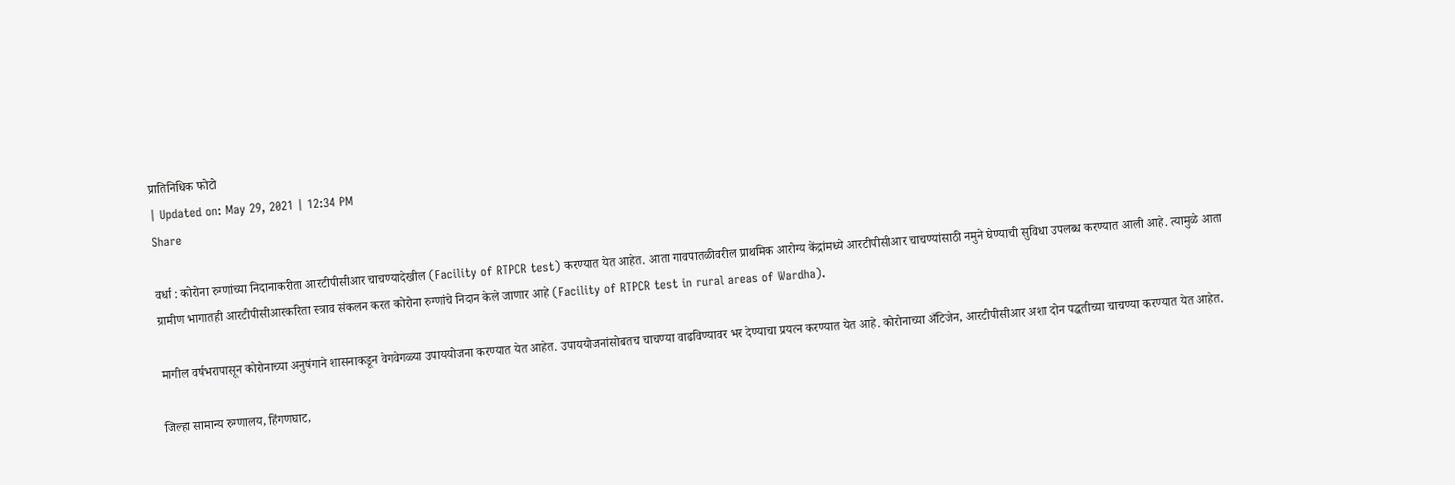प्रातिनिधिक फोटो
| Updated on: May 29, 2021 | 12:34 PM
Share

वर्धा : कोरोना रुग्णांच्या निदानाकरीता आरटीपीसीआर चाचण्यादेखील (Facility of RTPCR test) करण्यात येत आहेत. आता गावपातळीवरील प्राथमिक आरोग्य केंद्रांमध्ये आरटीपीसीआर चाचण्यांसाठी नमुने घेण्याची सुविधा उपलब्ध करण्यात आली आहे. त्यामुळे आता ग्रामीण भागातही आरटीपीसीआरकरिता स्त्राव संकलन करत कोरोना रुग्णांचे निदान केले जाणार आहे (Facility of RTPCR test in rural areas of Wardha).

मागील वर्षभरापासून कोरोनाच्या अनुषंगाने शासनाकडून वेगवेगळ्या उपाययोजना करण्यात येत आहेत. उपाययोजनांसोबतच चाचण्या वाढविण्यावर भर देण्याचा प्रयत्न करण्यात येत आहे. कोरोनाच्या अँटिजेन, आरटीपीसीआर अशा दोन पद्धतीच्या चाचण्या करण्यात येत आहेत.

जिल्हा सामान्य रुग्णालय, हिंगणघाट,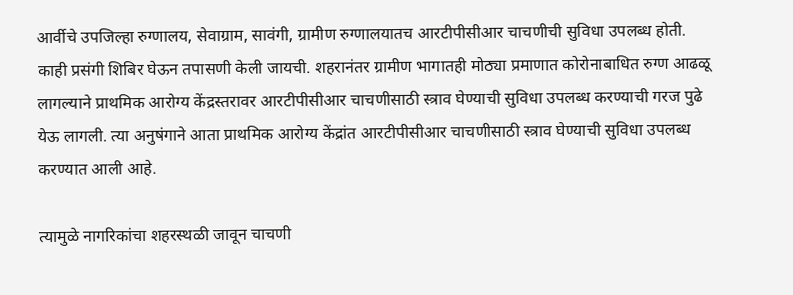आर्वीचे उपजिल्हा रुग्णालय, सेवाग्राम, सावंगी, ग्रामीण रुग्णालयातच आरटीपीसीआर चाचणीची सुविधा उपलब्ध होती. काही प्रसंगी शिबिर घेऊन तपासणी केली जायची. शहरानंतर ग्रामीण भागातही मोठ्या प्रमाणात कोरोनाबाधित रुग्ण आढळू लागल्याने प्राथमिक आरोग्य केंद्रस्तरावर आरटीपीसीआर चाचणीसाठी स्त्राव घेण्याची सुविधा उपलब्ध करण्याची गरज पुढे येऊ लागली. त्या अनुषंगाने आता प्राथमिक आरोग्य केंद्रांत आरटीपीसीआर चाचणीसाठी स्त्राव घेण्याची सुविधा उपलब्ध करण्यात आली आहे.

त्यामुळे नागरिकांचा शहरस्थळी जावून चाचणी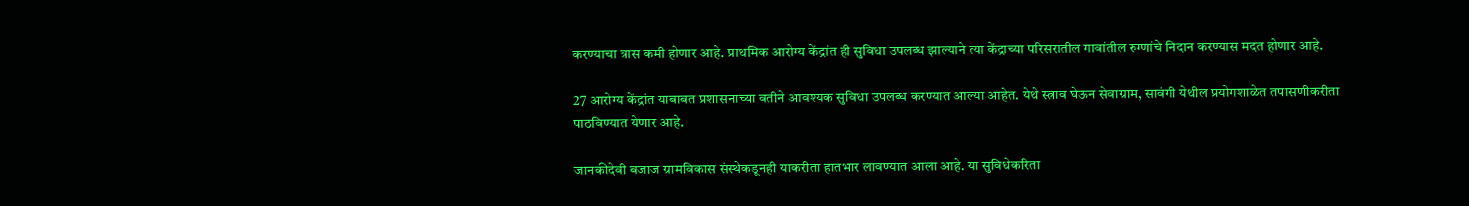करण्याचा त्रास कमी होणार आहे. प्राथमिक आरोग्य केंद्रांत ही सुविधा उपलब्ध झाल्याने त्या केंद्राच्या परिसरातील गावांतील रुग्णांचे निदान करण्यास मदत होणार आहे.

27 आरोग्य केंद्रांत याबाबत प्रशासनाच्या वतीने आवश्यक सुविधा उपलब्ध करण्यात आल्या आहेत. येथे स्त्राव घेऊन सेवाग्राम, सावंगी येथील प्रयोगशाळेत तपासणीकरीता पाठविण्यात येणार आहे.

जानकीदेवी बजाज ग्रामविकास संस्थेकडूनही याकरीता हातभार लावण्यात आला आहे. या सुविधेकरिता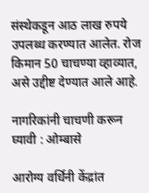संस्थेकडून आठ लाख रुपये उपलब्ध करण्यात आलेत. रोज किमान 50 चाचण्या व्हाव्यात, असे उद्दीष्ट देण्यात आले आहे.

नागरिकांनी चाचणी करून घ्यावी : ओम्बासे

आरोग्य वर्धिनी केंद्रांत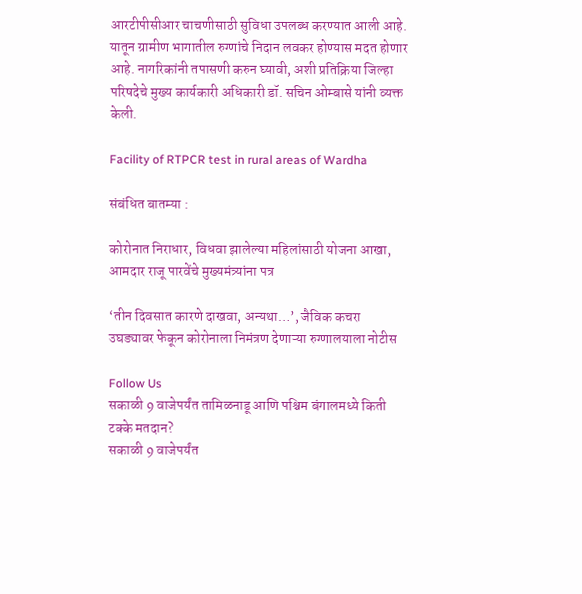आरटीपीसीआर चाचणीसाठी सुविधा उपलब्ध करण्यात आली आहे. यातून ग्रामीण भागातील रुग्णांचे निदान लवकर होण्यास मदत होणार आहे. नागरिकांनी तपासणी करुन घ्यावी, अशी प्रतिक्रिया जिल्हा परिषदेचे मुख्य कार्यकारी अधिकारी डॉ. सचिन ओम्बासे यांनी व्यक्त केली.

Facility of RTPCR test in rural areas of Wardha

संबंधित बातम्या :

कोरोनात निराधार, विधवा झालेल्या महिलांसाठी योजना आखा, आमदार राजू पारवेंचे मुख्यमंत्र्यांना पत्र

‘तीन दिवसात कारणे दाखवा, अन्यथा…’, जैविक कचरा उघड्यावर फेकून कोरोनाला निमंत्रण देणाऱ्या रुग्णालयाला नोटीस

Follow Us
सकाळी 9 वाजेपर्यंत तामिळनाडू आणि पश्चिम बंगालमध्ये किती टक्के मतदान?
सकाळी 9 वाजेपर्यंत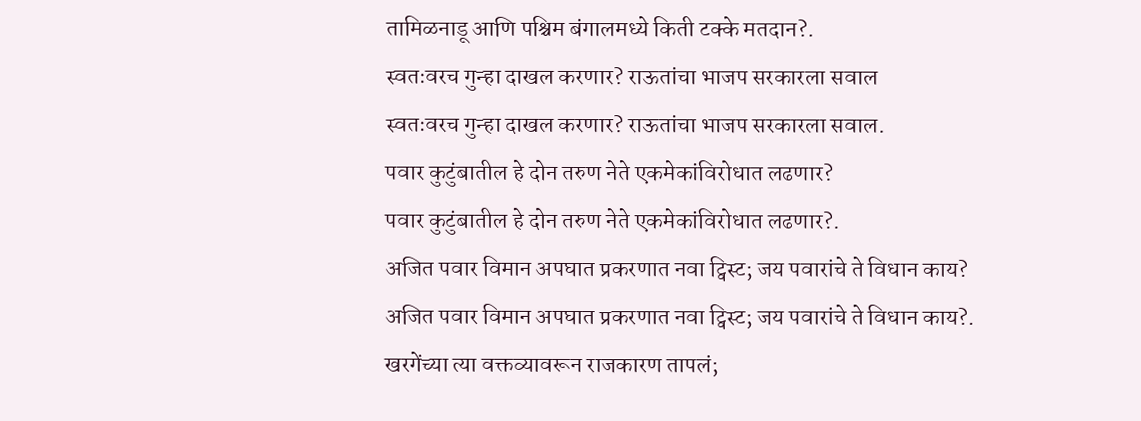तामिळनाडू आणि पश्चिम बंगालमध्ये किती टक्के मतदान?.
स्वतःवरच गुन्हा दाखल करणार? राऊतांचा भाजप सरकारला सवाल
स्वतःवरच गुन्हा दाखल करणार? राऊतांचा भाजप सरकारला सवाल.
पवार कुटुंबातील हे दोन तरुण नेते एकमेकांविरोधात लढणार?
पवार कुटुंबातील हे दोन तरुण नेते एकमेकांविरोधात लढणार?.
अजित पवार विमान अपघात प्रकरणात नवा ट्विस्ट; जय पवारांचे ते विधान काय?
अजित पवार विमान अपघात प्रकरणात नवा ट्विस्ट; जय पवारांचे ते विधान काय?.
खरगेंच्या त्या वक्तव्यावरून राजकारण तापलं;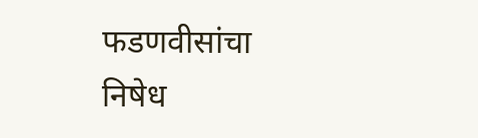फडणवीसांचा निषेध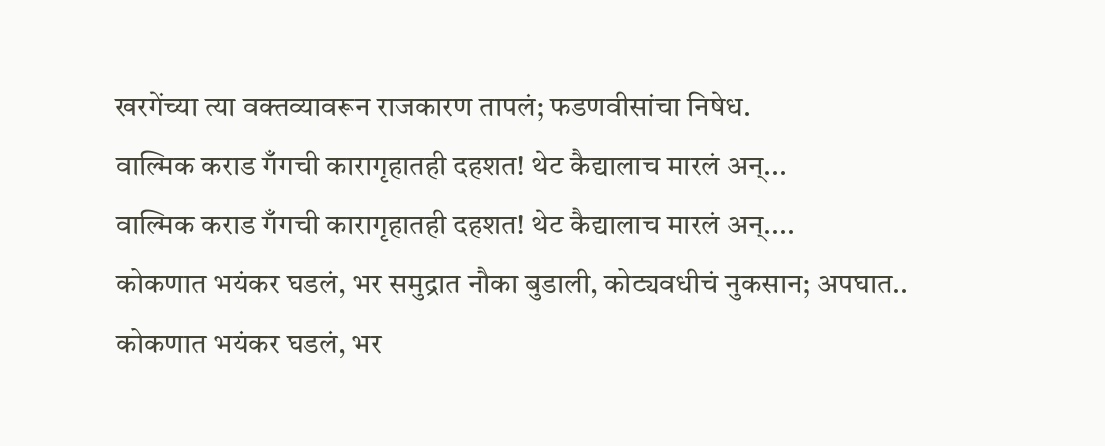खरगेंच्या त्या वक्तव्यावरून राजकारण तापलं; फडणवीसांचा निषेध.
वाल्मिक कराड गँगची कारागृहातही दहशत! थेट कैद्यालाच मारलं अन्...
वाल्मिक कराड गँगची कारागृहातही दहशत! थेट कैद्यालाच मारलं अन्....
कोकणात भयंकर घडलं, भर समुद्रात नौका बुडाली, कोट्यवधीचं नुकसान; अपघात..
कोकणात भयंकर घडलं, भर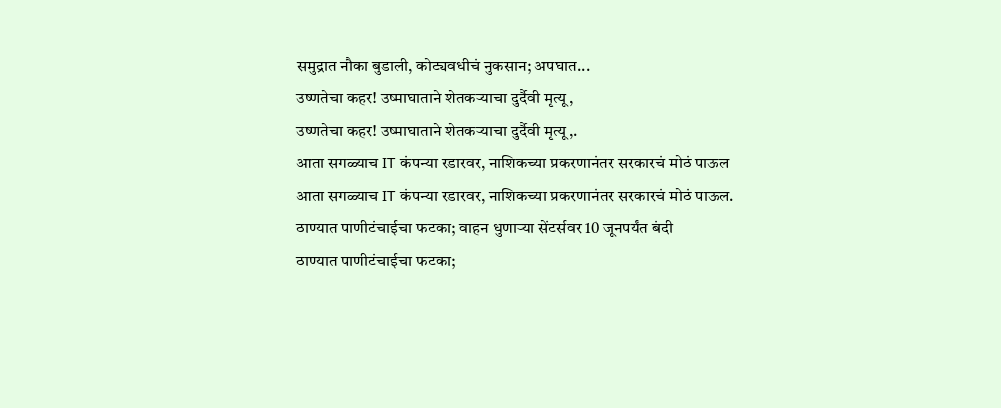समुद्रात नौका बुडाली, कोट्यवधीचं नुकसान; अपघात...
उष्णतेचा कहर! उष्माघाताने शेतकऱ्याचा दुर्दैवी मृत्यू,
उष्णतेचा कहर! उष्माघाताने शेतकऱ्याचा दुर्दैवी मृत्यू,.
आता सगळ्याच IT कंपन्या रडारवर, नाशिकच्या प्रकरणानंतर सरकारचं मोठं पाऊल
आता सगळ्याच IT कंपन्या रडारवर, नाशिकच्या प्रकरणानंतर सरकारचं मोठं पाऊल.
ठाण्यात पाणीटंचाईचा फटका; वाहन धुणाऱ्या सेंटर्सवर 10 जूनपर्यंत बंदी
ठाण्यात पाणीटंचाईचा फटका;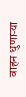वाहन धुणाऱ्या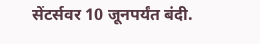सेंटर्सवर 10 जूनपर्यंत बंदी.